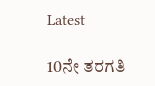Latest

10ನೇ ತರಗತಿ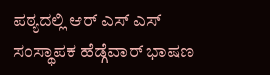ಪಠ್ಯದಲ್ಲಿ ಆರ್ ಎಸ್ ಎಸ್ ಸಂಸ್ಥಾಪಕ ಹೆಡ್ಗೆವಾರ್ ಭಾಷಣ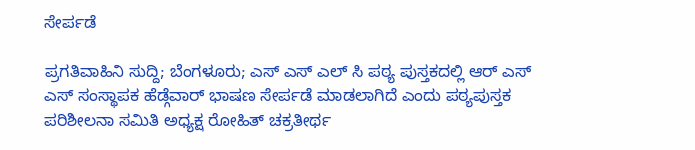ಸೇರ್ಪಡೆ

ಪ್ರಗತಿವಾಹಿನಿ ಸುದ್ದಿ; ಬೆಂಗಳೂರು; ಎಸ್ ಎಸ್ ಎಲ್ ಸಿ ಪಠ್ಯ ಪುಸ್ತಕದಲ್ಲಿ ಆರ್ ಎಸ್ ಎಸ್ ಸಂಸ್ಥಾಪಕ ಹೆಡ್ಗೆವಾರ್ ಭಾಷಣ ಸೇರ್ಪಡೆ ಮಾಡಲಾಗಿದೆ ಎಂದು ಪಠ್ಯಪುಸ್ತಕ ಪರಿಶೀಲನಾ ಸಮಿತಿ ಅಧ್ಯಕ್ಷ ರೋಹಿತ್ ಚಕ್ರತೀರ್ಥ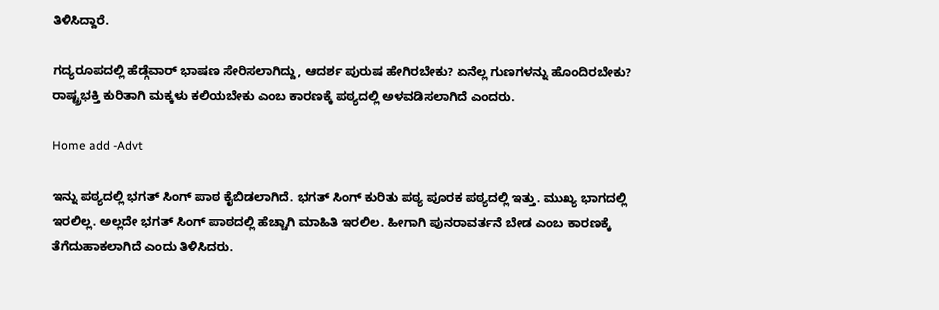ತಿಳಿಸಿದ್ದಾರೆ.

ಗದ್ಯರೂಪದಲ್ಲಿ ಹೆಡ್ಗೆವಾರ್ ಭಾಷಣ ಸೇರಿಸಲಾಗಿದ್ದು, ಆದರ್ಶ ಪುರುಷ ಹೇಗಿರಬೇಕು? ಏನೆಲ್ಲ ಗುಣಗಳನ್ನು ಹೊಂದಿರಬೇಕು? ರಾಷ್ಟ್ರಭಕ್ತಿ ಕುರಿತಾಗಿ ಮಕ್ಕಳು ಕಲಿಯಬೇಕು ಎಂಬ ಕಾರಣಕ್ಕೆ ಪಠ್ಯದಲ್ಲಿ ಅಳವಡಿಸಲಾಗಿದೆ ಎಂದರು.

Home add -Advt

ಇನ್ನು ಪಠ್ಯದಲ್ಲಿ ಭಗತ್ ಸಿಂಗ್ ಪಾಠ ಕೈಬಿಡಲಾಗಿದೆ. ಭಗತ್ ಸಿಂಗ್ ಕುರಿತು ಪಠ್ಯ ಪೂರಕ ಪಠ್ಯದಲ್ಲಿ ಇತ್ತು. ಮುಖ್ಯ ಭಾಗದಲ್ಲಿ ಇರಲಿಲ್ಲ. ಅಲ್ಲದೇ ಭಗತ್ ಸಿಂಗ್ ಪಾಠದಲ್ಲಿ ಹೆಚ್ಚಾಗಿ ಮಾಹಿತಿ ಇರಲಿಲ. ಹೀಗಾಗಿ ಪುನರಾವರ್ತನೆ ಬೇಡ ಎಂಬ ಕಾರಣಕ್ಕೆ ತೆಗೆದುಹಾಕಲಾಗಿದೆ ಎಂದು ತಿಳಿಸಿದರು.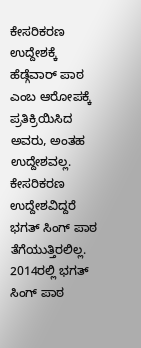ಕೇಸರಿಕರಣ ಉದ್ದೇಶಕ್ಕೆ ಹೆಡ್ಗೆವಾರ್ ಪಾಠ ಎಂಬ ಆರೋಪಕ್ಕೆ ಪ್ರತಿಕ್ರಿಯಿಸಿದ ಅವರು, ಅಂತಹ ಉದ್ದೇಶವಲ್ಲ. ಕೇಸರಿಕರಣ ಉದ್ದೇಶವಿದ್ದರೆ ಭಗತ್ ಸಿಂಗ್ ಪಾಠ ತೆಗೆಯುತ್ತಿರಲಿಲ್ಲ. 2014ರಲ್ಲಿ ಭಗತ್ ಸಿಂಗ್ ಪಾಠ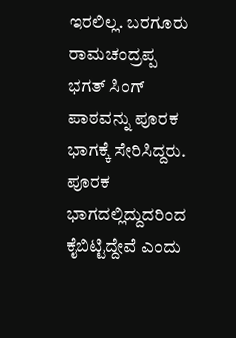ಇರಲಿಲ್ಲ. ಬರಗೂರು ರಾಮಚಂದ್ರಪ್ಪ ಭಗತ್ ಸಿಂಗ್ ಪಾಠವನ್ನು ಪೂರಕ ಭಾಗಕ್ಕೆ ಸೇರಿಸಿದ್ದರು. ಪೂರಕ ಭಾಗದಲ್ಲಿದ್ದುದರಿಂದ ಕೈಬಿಟ್ಟಿದ್ದೇವೆ ಎಂದು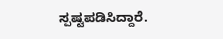ಸ್ಪಷ್ಟಪಡಿಸಿದ್ದಾರೆ.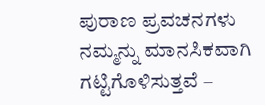ಪುರಾಣ ಪ್ರವಚನಗಳು ನಮ್ಮನ್ನು ಮಾನಸಿಕವಾಗಿ ಗಟ್ಟಿಗೊಳಿಸುತ್ತವೆ –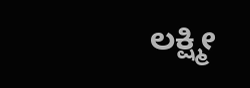ಲಕ್ಷ್ಮೀ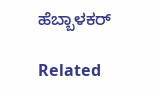ಹೆಬ್ಬಾಳಕರ್

Related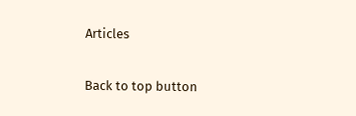Articles

Back to top button